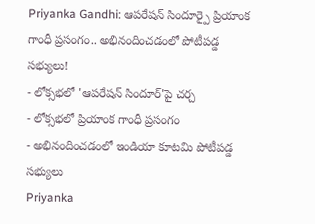Priyanka Gandhi: ఆపరేషన్ సిందూర్పై ప్రియాంక గాంధీ ప్రసంగం.. అభినందించడంలో పోటీపడ్డ సభ్యులు!
- లోక్సభలో 'ఆపరేషన్ సిందూర్'పై చర్చ
- లోక్సభలో ప్రియాంక గాంధీ ప్రసంగం
- అభినందించడంలో ఇండియా కూటమి పోటీపడ్డ సభ్యులు
Priyanka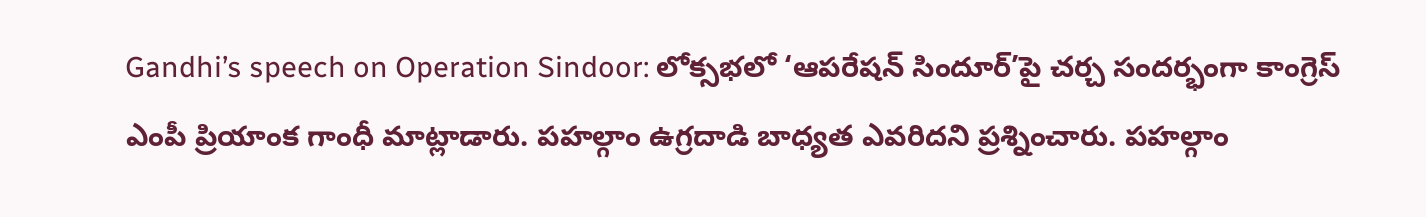Gandhi’s speech on Operation Sindoor: లోక్సభలో ‘ఆపరేషన్ సిందూర్’పై చర్చ సందర్భంగా కాంగ్రెస్ ఎంపీ ప్రియాంక గాంధీ మాట్లాడారు. పహల్గాం ఉగ్రదాడి బాధ్యత ఎవరిదని ప్రశ్నించారు. పహల్గాం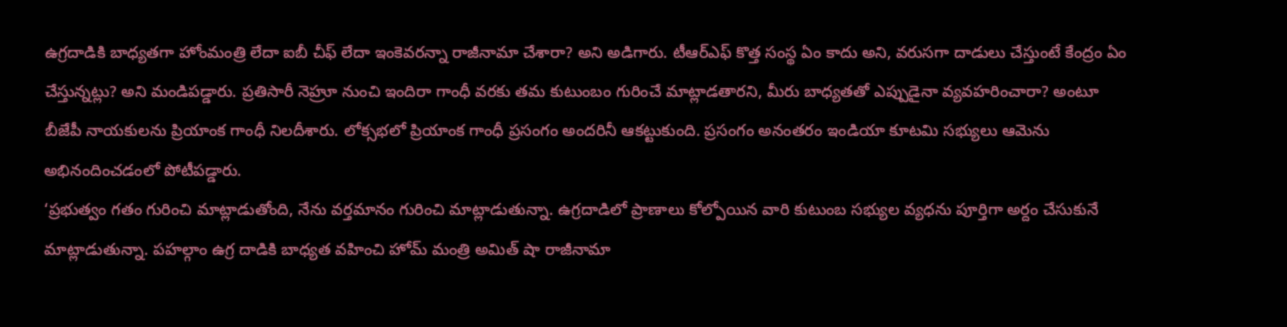ఉగ్రదాడికి బాధ్యతగా హోంమంత్రి లేదా ఐబీ చీఫ్ లేదా ఇంకెవరన్నా రాజీనామా చేశారా? అని అడిగారు. టీఆర్ఎఫ్ కొత్త సంస్థ ఏం కాదు అని, వరుసగా దాడులు చేస్తుంటే కేంద్రం ఏం చేస్తున్నట్లు? అని మండిపడ్డారు. ప్రతిసారీ నెహ్రూ నుంచి ఇందిరా గాంధీ వరకు తమ కుటుంబం గురించే మాట్లాడతారని, మీరు బాధ్యతతో ఎప్పుడైనా వ్యవహరించారా? అంటూ బీజేపీ నాయకులను ప్రియాంక గాంధీ నిలదీశారు. లోక్సభలో ప్రియాంక గాంధీ ప్రసంగం అందరినీ ఆకట్టుకుంది. ప్రసంగం అనంతరం ఇండియా కూటమి సభ్యులు ఆమెను అభినందించడంలో పోటీపడ్డారు.
‘ప్రభుత్వం గతం గురించి మాట్లాడుతోంది, నేను వర్తమానం గురించి మాట్లాడుతున్నా. ఉగ్రదాడిలో ప్రాణాలు కోల్పోయిన వారి కుటుంబ సభ్యుల వ్యధను పూర్తిగా అర్దం చేసుకునే మాట్లాడుతున్నా. పహల్గాం ఉగ్ర దాడికి బాధ్యత వహించి హోమ్ మంత్రి అమిత్ షా రాజీనామా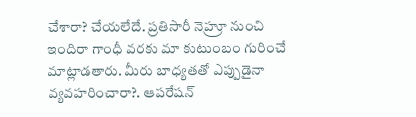చేశారా? చేయలేదే. ప్రతిసారీ నెహ్రూ నుంచి ఇందిరా గాంధీ వరకు మా కుటుంబం గురించే మాట్లాడతారు. మీరు బాధ్యతతో ఎప్పుడైనా వ్యవహరించారా?. ఆపరేషన్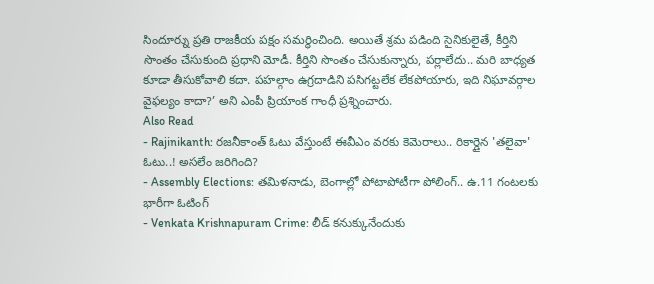సిందూర్ను ప్రతి రాజకీయ పక్షం సమర్ధించింది. అయితే శ్రమ పడింది సైనికులైతే, కీర్తిని సొంతం చేసుకుంది ప్రధాని మోడీ. కీర్తిని సొంతం చేసుకున్నారు, పర్లాలేదు.. మరి బాధ్యత కూడా తీసుకోవాలి కదా. పహల్గాం ఉగ్రదాడిని పసిగట్టలేక లేకపోయారు, ఇది నిఘావర్గాల వైఫల్యం కాదా?’ అని ఎంపీ ప్రియాంక గాంధీ ప్రశ్నించారు.
Also Read
- Rajinikanth: రజనీకాంత్ ఓటు వేస్తుంటే ఈవీఎం వరకు కెమెరాలు.. రికార్డైన 'తలైవా' ఓటు..! అసలేం జరిగింది?
- Assembly Elections: తమిళనాడు, బెంగాల్లో పోటాపోటీగా పోలింగ్.. ఉ.11 గంటలకు భారీగా ఓటింగ్
- Venkata Krishnapuram Crime: లీడ్ కనుక్కునేందుకు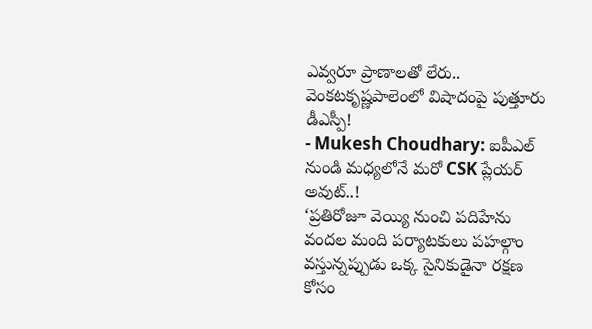ఎవ్వరూ ప్రాణాలతో లేరు.. వెంకటకృష్ణపాలెంలో విషాదంపై పుత్తూరు డీఎస్పీ!
- Mukesh Choudhary: ఐపీఎల్ నుండి మధ్యలోనే మరో CSK ప్లేయర్ అవుట్..!
‘ప్రతిరోజూ వెయ్యి నుంచి పదిహేను వందల మంది పర్యాటకులు పహల్గాం వస్తున్నప్పుడు ఒక్క సైనికుడైనా రక్షణ కోసం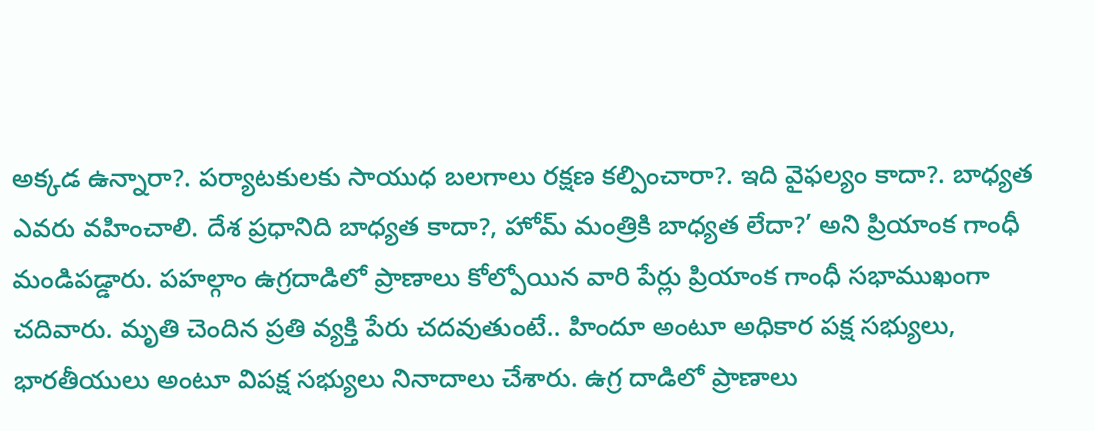అక్కడ ఉన్నారా?. పర్యాటకులకు సాయుధ బలగాలు రక్షణ కల్పించారా?. ఇది వైఫల్యం కాదా?. బాధ్యత ఎవరు వహించాలి. దేశ ప్రధానిది బాధ్యత కాదా?, హోమ్ మంత్రికి బాధ్యత లేదా?’ అని ప్రియాంక గాంధీ మండిపడ్డారు. పహల్గాం ఉగ్రదాడిలో ప్రాణాలు కోల్పోయిన వారి పేర్లు ప్రియాంక గాంధీ సభాముఖంగా చదివారు. మృతి చెందిన ప్రతి వ్యక్తి పేరు చదవుతుంటే.. హిందూ అంటూ అధికార పక్ష సభ్యులు, భారతీయులు అంటూ విపక్ష సభ్యులు నినాదాలు చేశారు. ఉగ్ర దాడిలో ప్రాణాలు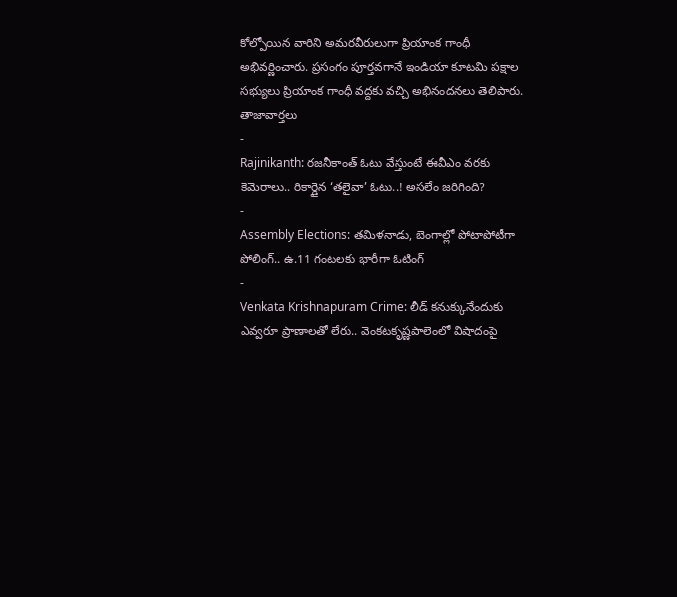కోల్పోయిన వారిని అమరవీరులుగా ప్రియాంక గాంధీ అభివర్ణించారు. ప్రసంగం పూర్తవగానే ఇండియా కూటమి పక్షాల సభ్యులు ప్రియాంక గాంధీ వద్దకు వచ్చి అభినందనలు తెలిపారు.
తాజావార్తలు
-
Rajinikanth: రజనీకాంత్ ఓటు వేస్తుంటే ఈవీఎం వరకు కెమెరాలు.. రికార్డైన ‘తలైవా’ ఓటు..! అసలేం జరిగింది?
-
Assembly Elections: తమిళనాడు, బెంగాల్లో పోటాపోటీగా పోలింగ్.. ఉ.11 గంటలకు భారీగా ఓటింగ్
-
Venkata Krishnapuram Crime: లీడ్ కనుక్కునేందుకు ఎవ్వరూ ప్రాణాలతో లేరు.. వెంకటకృష్ణపాలెంలో విషాదంపై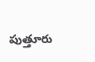పుత్తూరు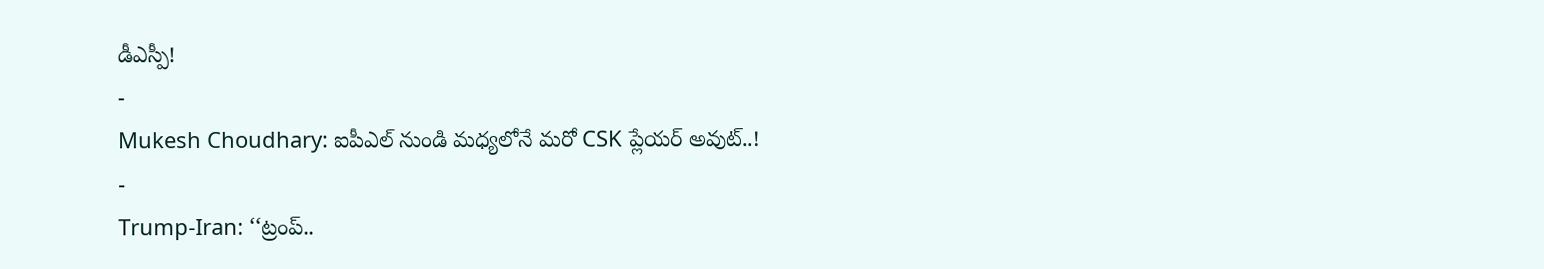డీఎస్పీ!
-
Mukesh Choudhary: ఐపీఎల్ నుండి మధ్యలోనే మరో CSK ప్లేయర్ అవుట్..!
-
Trump-Iran: ‘‘ట్రంప్..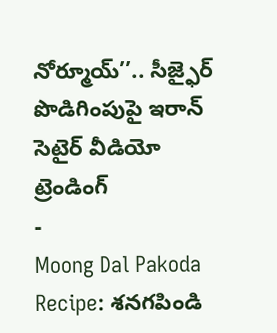నోర్మూయ్’’.. సీజ్ఫైర్ పొడిగింపుపై ఇరాన్ సెటైర్ వీడియో
ట్రెండింగ్
-
Moong Dal Pakoda Recipe: శనగపిండి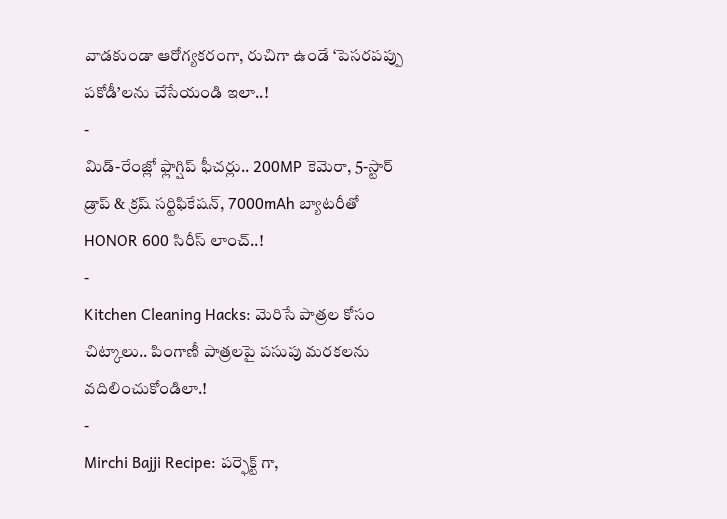వాడకుండా ఆరోగ్యకరంగా, రుచిగా ఉండే ‘పెసరపప్పు పకోడీ’లను చేసేయండి ఇలా..!
-
మిడ్-రేంజ్లో ఫ్లాగ్షిప్ ఫీచర్లు.. 200MP కెమెరా, 5-స్టార్ డ్రాప్ & క్రష్ సర్టిఫికేషన్, 7000mAh బ్యాటరీతో HONOR 600 సిరీస్ లాంచ్..!
-
Kitchen Cleaning Hacks: మెరిసే పాత్రల కోసం చిట్కాలు.. పింగాణీ పాత్రలపై పసుపు మరకలను వదిలించుకోండిలా.!
-
Mirchi Bajji Recipe: పర్ఫెక్ట్ గా,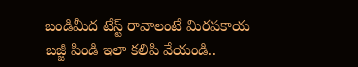బండిమీద టేస్ట్ రావాలంటే మిరపకాయ బజ్జీ పిండి ఇలా కలిపి వేయండి..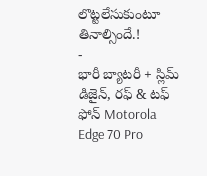లొట్టలేసుకుంటూ తినాల్సిందే.!
-
భారీ బ్యాటరీ + స్లిమ్ డిజైన్, రఫ్ & టఫ్ ఫోన్ Motorola Edge 70 Pro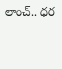లాంచ్.. ధర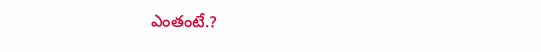ఎంతంటే.?